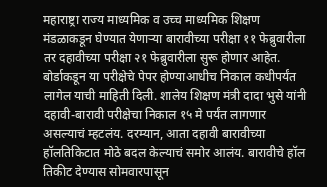महाराष्ट्रा राज्य माध्यमिक व उच्च माध्यमिक शिक्षण मंडळाकडून घेण्यात येणाऱ्या बारावीच्या परीक्षा ११ फेब्रुवारीला तर दहावीच्या परीक्षा २१ फेब्रुवारीला सुरू होणार आहेत. बोर्डाकडून या परीक्षेचे पेपर होण्याआधीच निकाल कधीपर्यंत लागेल याची माहिती दिली. शालेय शिक्षण मंत्री दादा भुसे यांनी दहावी-बारावी परीक्षेचा निकाल १५ मे पर्यंत लागणार असल्याचं म्हटलंय. दरम्यान, आता दहावी बारावीच्या हॉलतिकिटात मोठे बदल केल्याचं समोर आलंय. बारावीचे हॉल तिकीट देण्यास सोमवारपासून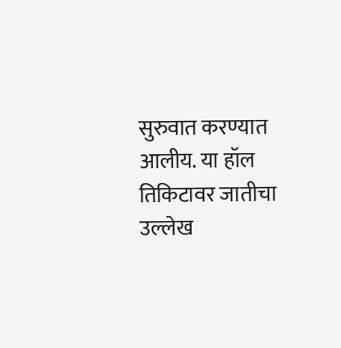सुरुवात करण्यात आलीय. या हॉल तिकिटावर जातीचा उल्लेख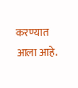करण्यात आला आहे.